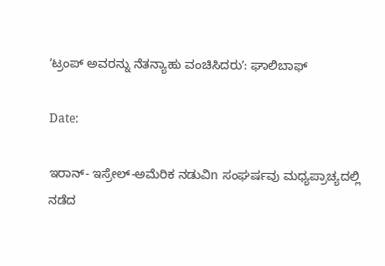ʼಟ್ರಂಪ್‌ ಅವರನ್ನು ನೆತನ್ಯಾಹು ವಂಚಿಸಿದರುʼ: ಘಾಲಿಬಾಫ್‌

Date:

ಇರಾನ್‌- ಇಸ್ರೇಲ್‌-ಅಮೆರಿಕ ನಡುವಿn ಸಂಘರ್ಷವು ಮಧ್ಯಪ್ರಾಚ್ಯದಲ್ಲಿ ನಡೆದ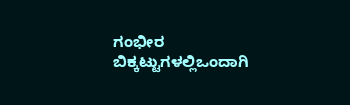ಗಂಭೀರ ಬಿಕ್ಕಟ್ಟುಗಳಲ್ಲಿಒಂದಾಗಿ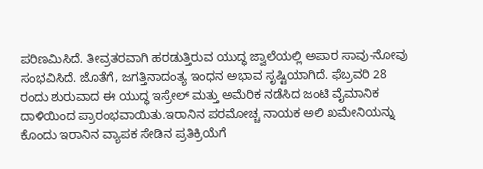ಪರಿಣಮಿಸಿದೆ. ತೀವ್ರತರವಾಗಿ ಹರಡುತ್ತಿರುವ ಯುದ್ಧ ಜ್ವಾಲೆಯಲ್ಲಿ ಅಪಾರ ಸಾವು-ನೋವು ಸಂಭವಿಸಿದೆ. ಜೊತೆಗೆ, ಜಗತ್ತಿನಾದಂತ್ಯ ಇಂಧನ ಅಭಾವ ಸೃಷ್ಟಿಯಾಗಿದೆ. ಫೆಬ್ರವರಿ 28 ರಂದು ಶುರುವಾದ ಈ ಯುದ್ಧ ಇಸ್ರೇಲ್‌ ಮತ್ತು ಅಮೆರಿಕ ನಡೆಸಿದ ಜಂಟಿ ವೈಮಾನಿಕ ದಾಳಿಯಿಂದ ಪ್ರಾರಂಭವಾಯಿತು.ಇರಾನಿನ ಪರಮೋಚ್ಚ ನಾಯಕ ಅಲಿ ಖಮೇನಿಯನ್ನು ಕೊಂದು ಇರಾನಿನ ವ್ಯಾಪಕ ಸೇಡಿನ ಪ್ರತಿಕ್ರಿಯೆಗೆ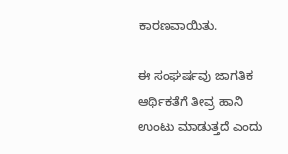ಕಾರಣವಾಯಿತು.

ಈ ಸಂಘರ್ಷವು ಜಾಗತಿಕ ಆರ್ಥಿಕತೆಗೆ ತೀವ್ರ ಹಾನಿ ಉಂಟು ಮಾಡುತ್ತದೆ ಎಂದು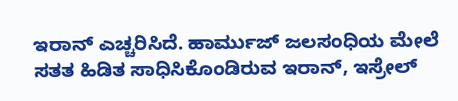ಇರಾನ್‌ ಎಚ್ಚರಿಸಿದೆ. ಹಾರ್ಮುಜ್‌ ಜಲಸಂಧಿಯ ಮೇಲೆ ಸತತ ಹಿಡಿತ ಸಾಧಿಸಿಕೊಂಡಿರುವ ಇರಾನ್, ಇಸ್ರೇಲ್‌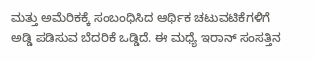ಮತ್ತು ಅಮೆರಿಕಕ್ಕೆ ಸಂಬಂಧಿಸಿದ ಆರ್ಥಿಕ ಚಟುವಟಿಕೆಗಳಿಗೆ ಅಡ್ಡಿ ಪಡಿಸುವ ಬೆದರಿಕೆ ಒಡ್ಡಿದೆ. ಈ ಮಧ್ಯೆ ಇರಾನ್‌ ಸಂಸತ್ತಿನ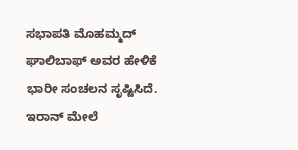ಸಭಾಪತಿ ಮೊಹಮ್ಮದ್‌ ಘಾಲಿಬಾಫ್‌ ಅವರ ಹೇಳಿಕೆ ಭಾರೀ ಸಂಚಲನ ಸೃಷ್ಟಿಸಿದೆ. ಇರಾನ್‌ ಮೇಲೆ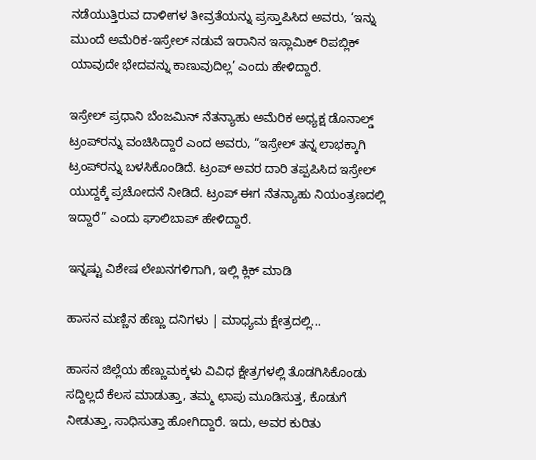ನಡೆಯುತ್ತಿರುವ ದಾಳೀಗಳ ತೀವ್ರತೆಯನ್ನು ಪ್ರಸ್ತಾಪಿಸಿದ ಅವರು, ‘ಇನ್ನು ಮುಂದೆ ಅಮೆರಿಕ-ಇಸ್ರೇಲ್‌ ನಡುವೆ ಇರಾನಿನ ಇಸ್ಲಾಮಿಕ್‌ ರಿಪಬ್ಲಿಕ್‌ ಯಾವುದೇ ಭೇದವನ್ನು ಕಾಣುವುದಿಲ್ಲ’ ಎಂದು ಹೇಳಿದ್ದಾರೆ.

ಇಸ್ರೇಲ್‌ ಪ್ರಧಾನಿ ಬೆಂಜಮಿನ್‌ ನೆತನ್ಯಾಹು ಅಮೆರಿಕ ಅಧ್ಯಕ್ಷ ಡೊನಾಲ್ಡ್‌ ಟ್ರಂಪ್‌ರನ್ನು ವಂಚಿಸಿದ್ದಾರೆ ಎಂದ ಅವರು, “ಇಸ್ರೇಲ್‌ ತನ್ನ ಲಾಭಕ್ಕಾಗಿ ಟ್ರಂಪ್‌ರನ್ನು ಬಳಸಿಕೊಂಡಿದೆ. ಟ್ರಂಪ್ ಅವರ ದಾರಿ ತಪ್ಪಪಿಸಿದ ಇಸ್ರೇಲ್‌ ಯುದ್ದಕ್ಕೆ ಪ್ರಚೋದನೆ ನೀಡಿದೆ. ಟ್ರಂಪ್‌ ಈಗ ನೆತನ್ಯಾಹು ನಿಯಂತ್ರಣದಲ್ಲಿ ಇದ್ದಾರೆ” ಎಂದು ಘಾಲಿಬಾಪ್‌ ಹೇಳಿದ್ದಾರೆ.

ಇನ್ನಷ್ಟು ವಿಶೇಷ ಲೇಖನಗಳಿಗಾಗಿ, ಇಲ್ಲಿ ಕ್ಲಿಕ್ ಮಾಡಿ

ಹಾಸನ ಮಣ್ಣಿನ ಹೆಣ್ಣು ದನಿಗಳು | ಮಾಧ್ಯಮ ಕ್ಷೇತ್ರದಲ್ಲಿ...

ಹಾಸನ ಜಿಲ್ಲೆಯ ಹೆಣ್ಣುಮಕ್ಕಳು ವಿವಿಧ ಕ್ಷೇತ್ರಗಳಲ್ಲಿ ತೊಡಗಿಸಿಕೊಂಡು ಸದ್ದಿಲ್ಲದೆ ಕೆಲಸ ಮಾಡುತ್ತಾ, ತಮ್ಮ ಛಾಪು ಮೂಡಿಸುತ್ತ, ಕೊಡುಗೆ ನೀಡುತ್ತಾ, ಸಾಧಿಸುತ್ತಾ ಹೋಗಿದ್ದಾರೆ. ಇದು, ಅವರ ಕುರಿತು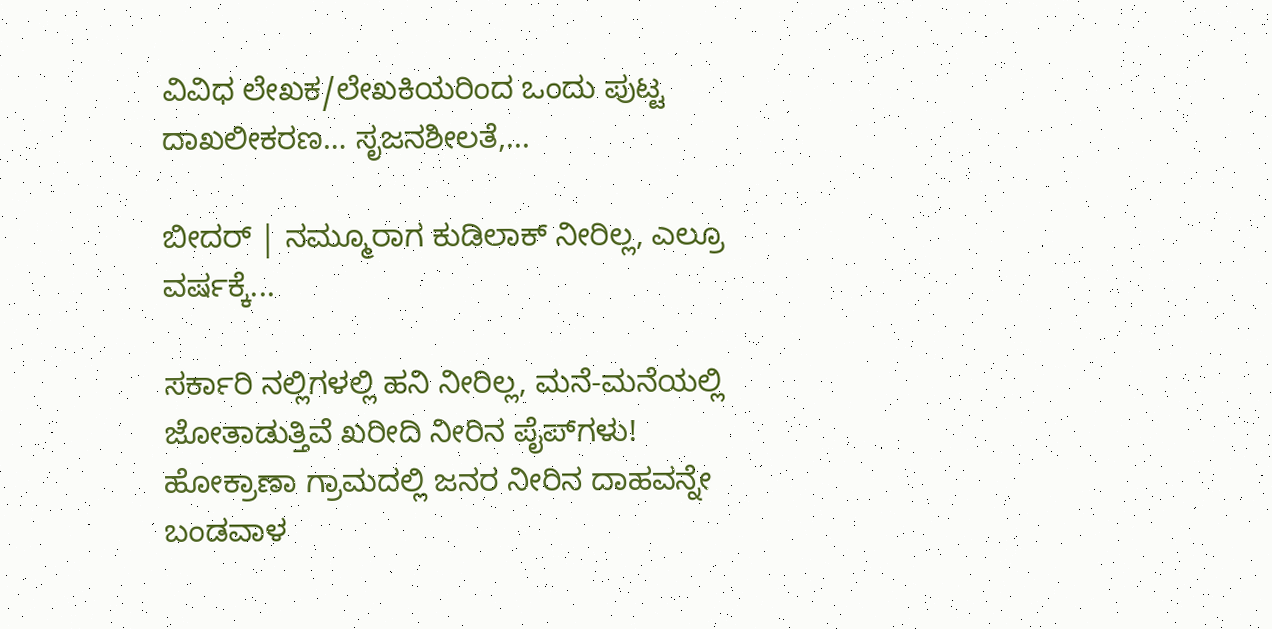ವಿವಿಧ ಲೇಖಕ/ಲೇಖಕಿಯರಿಂದ ಒಂದು ಪುಟ್ಟ ದಾಖಲೀಕರಣ… ಸೃಜನಶೀಲತೆ,...

ಬೀದರ್ | ನಮ್ಮೂರಾಗ ಕುಡಿಲಾಕ್ ನೀರಿಲ್ಲ, ಎಲ್ರೂ ವರ್ಷಕ್ಕೆ...

ಸರ್ಕಾರಿ ನಲ್ಲಿಗಳಲ್ಲಿ ಹನಿ ನೀರಿಲ್ಲ, ಮನೆ-ಮನೆಯಲ್ಲಿ ಜೋತಾಡುತ್ತಿವೆ ಖರೀದಿ ನೀರಿನ ಪೈಪ್‌ಗಳು! ಹೋಕ್ರಾಣಾ ಗ್ರಾಮದಲ್ಲಿ ಜನರ ನೀರಿನ ದಾಹವನ್ನೇ ಬಂಡವಾಳ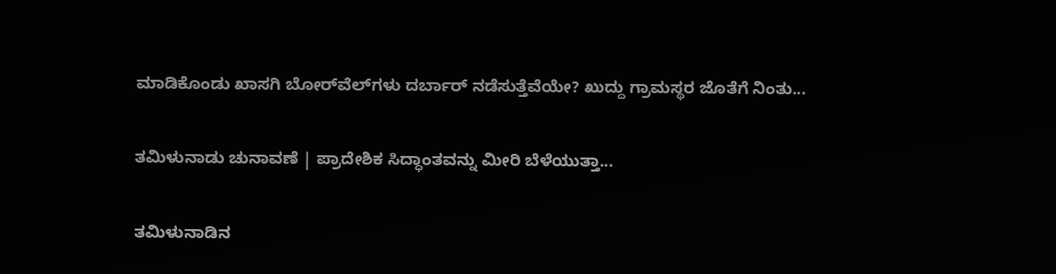ಮಾಡಿಕೊಂಡು ಖಾಸಗಿ ಬೋರ್‌ವೆಲ್‌ಗಳು ದರ್ಬಾರ್‌ ನಡೆಸುತ್ತೆವೆಯೇ? ಖುದ್ದು ಗ್ರಾಮಸ್ಥರ ಜೊತೆಗೆ ನಿಂತು...

ತಮಿಳುನಾಡು ಚುನಾವಣೆ | ಪ್ರಾದೇಶಿಕ ಸಿದ್ಧಾಂತವನ್ನು ಮೀರಿ ಬೆಳೆಯುತ್ತಾ...

ತಮಿಳುನಾಡಿನ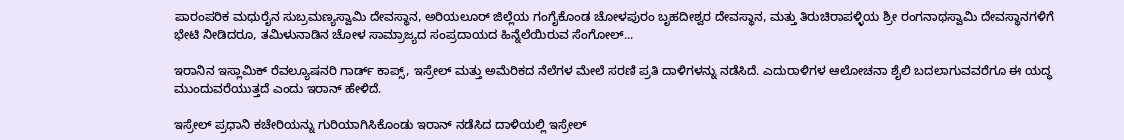ಪಾರಂಪರಿಕ ಮಧುರೈನ ಸುಬ್ರಮಣ್ಯಸ್ವಾಮಿ ದೇವಸ್ಥಾನ, ಅರಿಯಲೂರ್ ಜಿಲ್ಲೆಯ ಗಂಗೈಕೊಂಡ ಚೋಳಪುರಂ ಬೃಹದೀಶ್ವರ ದೇವಸ್ಥಾನ, ಮತ್ತು ತಿರುಚಿರಾಪಳ್ಳಿಯ ಶ್ರೀ ರಂಗನಾಥಸ್ವಾಮಿ ದೇವಸ್ಥಾನಗಳಿಗೆ ಭೇಟಿ ನೀಡಿದರೂ, ತಮಿಳುನಾಡಿನ ಚೋಳ ಸಾಮ್ರಾಜ್ಯದ ಸಂಪ್ರದಾಯದ ಹಿನ್ನೆಲೆಯಿರುವ ಸೆಂಗೋಲ್...

ಇರಾನಿನ ಇಸ್ಲಾಮಿಕ್‌ ರೆವಲ್ಯೂಷನರಿ ಗಾರ್ಡ್‌ ಕಾಪ್ಸ್‌, ಇಸ್ರೇಲ್‌ ಮತ್ತು ಅಮೆರಿಕದ ನೆಲೆಗಳ ಮೇಲೆ ಸರಣಿ ಪ್ರತಿ ದಾಳಿಗಳನ್ನು ನಡೆಸಿದೆ. ಎದುರಾಳಿಗಳ ಆಲೋಚನಾ ಶೈಲಿ ಬದಲಾಗುವವರೆಗೂ ಈ ಯದ್ಧ ಮುಂದುವರೆಯುತ್ತದೆ ಎಂದು ಇರಾನ್‌ ಹೇಳಿದೆ.

ಇಸ್ರೇಲ್‌ ಪ್ರಧಾನಿ ಕಚೇರಿಯನ್ನು ಗುರಿಯಾಗಿಸಿಕೊಂಡು ಇರಾನ್‌ ನಡೆಸಿದ ದಾಳಿಯಲ್ಲಿ ಇಸ್ರೇಲ್‌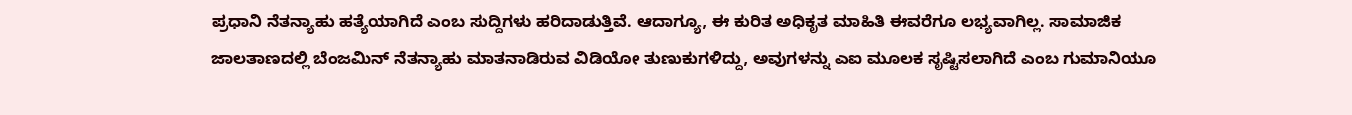ಪ್ರಧಾನಿ ನೆತನ್ಯಾಹು ಹತ್ಯೆಯಾಗಿದೆ ಎಂಬ ಸುದ್ದಿಗಳು ಹರಿದಾಡುತ್ತಿವೆ. ಆದಾಗ್ಯೂ, ಈ ಕುರಿತ ಅಧಿಕೃತ ಮಾಹಿತಿ ಈವರೆಗೂ ಲಭ್ಯವಾಗಿಲ್ಲ. ಸಾಮಾಜಿಕ ಜಾಲತಾಣದಲ್ಲಿ ಬೆಂಜಮಿನ್‌ ನೆತನ್ಯಾಹು ಮಾತನಾಡಿರುವ ವಿಡಿಯೋ ತುಣುಕುಗಳಿದ್ದು, ಅವುಗಳನ್ನು ಎಐ ಮೂಲಕ ಸೃಷ್ಟಿಸಲಾಗಿದೆ ಎಂಬ ಗುಮಾನಿಯೂ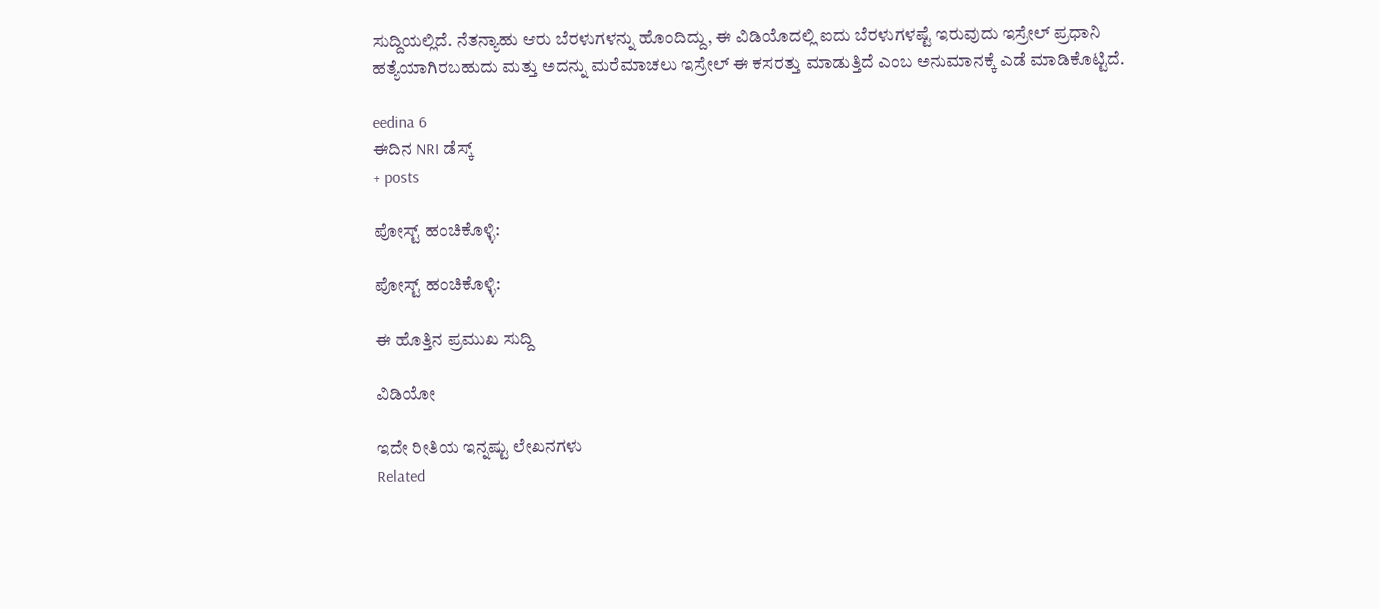ಸುದ್ದಿಯಲ್ಲಿದೆ‌. ನೆತನ್ಯಾಹು ಆರು ಬೆರಳುಗಳನ್ನು ಹೊಂದಿದ್ದು, ಈ ವಿಡಿಯೊದಲ್ಲಿ ಐದು ಬೆರಳುಗಳಷ್ಟೆ ಇರುವುದು ಇಸ್ರೇಲ್‌ ಪ್ರಧಾನಿ ಹತ್ಯೆಯಾಗಿರಬಹುದು ಮತ್ತು ಅದನ್ನು ಮರೆಮಾಚಲು ಇಸ್ರೇಲ್‌ ಈ ಕಸರತ್ತು ಮಾಡುತ್ತಿದೆ ಎಂಬ ಅನುಮಾನಕ್ಕೆ ಎಡೆ ಮಾಡಿಕೊಟ್ಟಿದೆ.

eedina 6
ಈದಿನ NRI ಡೆಸ್ಕ್
+ posts

ಪೋಸ್ಟ್ ಹಂಚಿಕೊಳ್ಳಿ:

ಪೋಸ್ಟ್ ಹಂಚಿಕೊಳ್ಳಿ:

ಈ ಹೊತ್ತಿನ ಪ್ರಮುಖ ಸುದ್ದಿ

ವಿಡಿಯೋ

ಇದೇ ರೀತಿಯ ಇನ್ನಷ್ಟು ಲೇಖನಗಳು
Related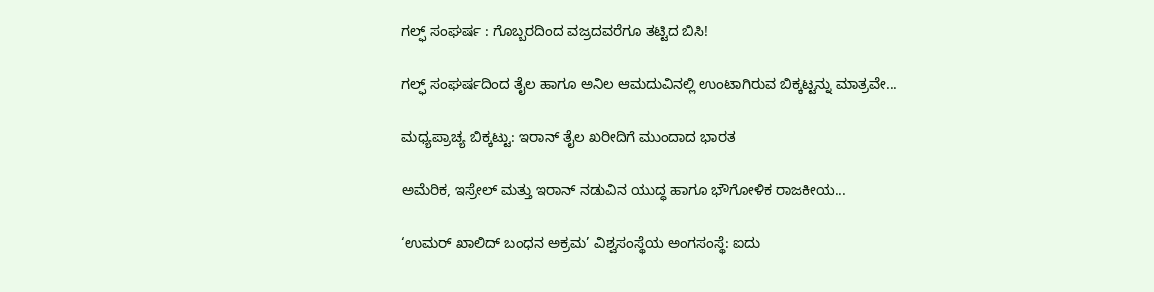ಗಲ್ಫ್‌ ಸಂಘರ್ಷ : ಗೊಬ್ಬರದಿಂದ ವಜ್ರದವರೆಗೂ ತಟ್ಟಿದ ಬಿಸಿ!

ಗಲ್ಫ್ ಸಂಘರ್ಷದಿಂದ ತೈಲ ಹಾಗೂ ಅನಿಲ ಆಮದುವಿನಲ್ಲಿ ಉಂಟಾಗಿರುವ ಬಿಕ್ಕಟ್ಟನ್ನು ಮಾತ್ರವೇ...

ಮಧ್ಯಪ್ರಾಚ್ಯ ಬಿಕ್ಕಟ್ಟು: ಇರಾನ್ ತೈಲ ಖರೀದಿಗೆ ಮುಂದಾದ ಭಾರತ

ಅಮೆರಿಕ, ಇಸ್ರೇಲ್ ಮತ್ತು ಇರಾನ್ ನಡುವಿನ ಯುದ್ಧ ಹಾಗೂ ಭೌಗೋಳಿಕ ರಾಜಕೀಯ...

‘ಉಮರ್ ಖಾಲಿದ್ ಬಂಧನ ಅಕ್ರಮ’ ವಿಶ್ವಸಂಸ್ಥೆಯ ಅಂಗಸಂಸ್ಥೆ: ಐದು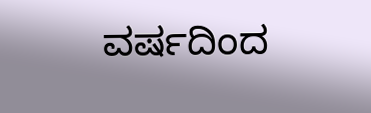ವರ್ಷದಿಂದ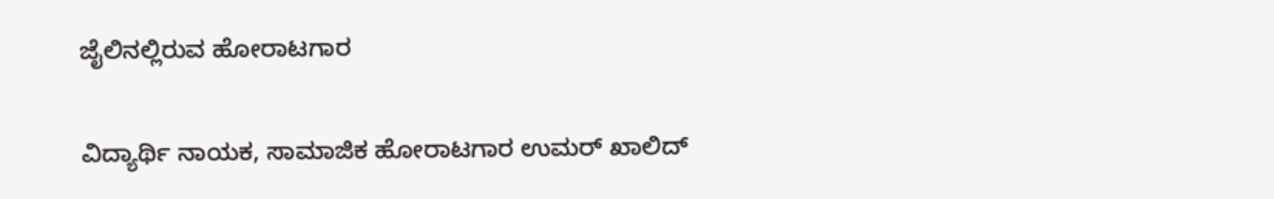ಜೈಲಿನಲ್ಲಿರುವ ಹೋರಾಟಗಾರ

ವಿದ್ಯಾರ್ಥಿ ನಾಯಕ, ಸಾಮಾಜಿಕ ಹೋರಾಟಗಾರ ಉಮರ್ ಖಾಲಿದ್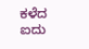ಕಳೆದ ಐದು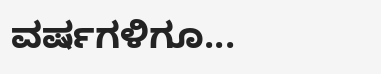ವರ್ಷಗಳಿಗೂ...